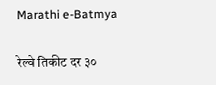Marathi e-Batmya

रेल्वे तिकीट दर ३०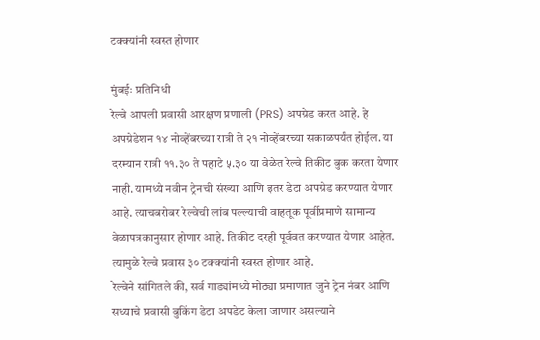टक्क्यांनी स्वस्त होणार

मुंबईः प्रतिनिधी
रेल्वे आपली प्रवासी आरक्षण प्रणाली (PRS) अपग्रेड करत आहे. हे अपग्रेडेशन १४ नोव्हेंबरच्या रात्री ते २१ नोव्हेंबरच्या सकाळपर्यंत होईल. या दरम्यान रात्री ११.३० ते पहाटे ५.३० या वेळेत रेल्वे तिकीट बुक करता येणार नाही. यामध्ये नवीन ट्रेनची संख्या आणि इतर डेटा अपग्रेड करण्यात येणार आहे. त्याचबरोबर रेल्वेची लांब पल्ल्याची वाहतूक पूर्वीप्रमाणे सामान्य वेळापत्रकानुसार होणार आहे. तिकीट दरही पूर्ववत करण्यात येणार आहेत. त्यामुळे रेल्वे प्रवास ३० टक्क्यांनी स्वस्त होणार आहे.
रेल्वेने सांगितले की, सर्व गाड्यांमध्ये मोठ्या प्रमाणात जुने ट्रेन नंबर आणि सध्याचे प्रवासी बुकिंग डेटा अपडेट केला जाणार असल्याने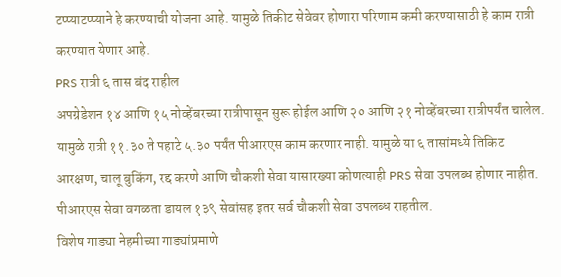टप्प्याटप्प्याने हे करण्याची योजना आहे. यामुळे तिकीट सेवेवर होणारा परिणाम कमी करण्यासाठी हे काम रात्री करण्यात येणार आहे.
PRS रात्री ६ तास बंद राहील
अपग्रेडेशन १४ आणि १५ नोव्हेंबरच्या रात्रीपासून सुरू होईल आणि २० आणि २१ नोव्हेंबरच्या रात्रीपर्यंत चालेल. यामुळे रात्री ११.३० ते पहाटे ५.३० पर्यंत पीआरएस काम करणार नाही. यामुळे या ६ तासांमध्ये तिकिट आरक्षण, चालू बुकिंग, रद्द करणे आणि चौकशी सेवा यासारख्या कोणत्याही PRS सेवा उपलब्ध होणार नाहीत. पीआरएस सेवा वगळता डायल १३९ सेवांसह इतर सर्व चौकशी सेवा उपलब्ध राहतील.
विशेष गाड्या नेहमीच्या गाड्यांप्रमाणे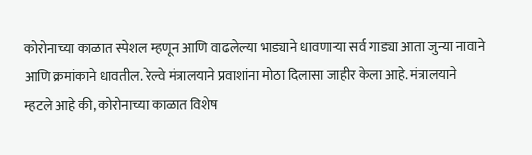कोरोनाच्या काळात स्पेशल म्हणून आणि वाढलेल्या भाड्याने धावणाऱ्या सर्व गाड्या आता जुन्या नावाने आणि क्रमांकाने धावतील. रेल्वे मंत्रालयाने प्रवाशांना मोठा दिलासा जाहीर केला आहे. मंत्रालयाने म्हटले आहे की, कोरोनाच्या काळात विशेष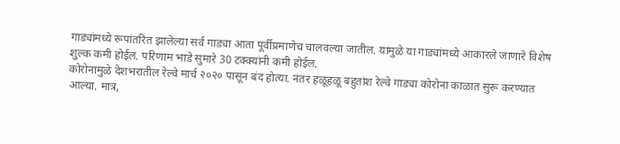गाड्यांमध्ये रूपांतरित झालेल्या सर्व गाड्या आता पूर्वीप्रमाणेच चालवल्या जातील. यामुळे या गाड्यांमध्ये आकारले जाणारे विशेष शुल्क कमी होईल. परिणाम भाडे सुमारे 30 टक्क्यांनी कमी होईल.
कोरोनामुळे देशभरातील रेल्वे मार्च २०२० पासून बंद होत्या. नंतर हळूहळू बहुतांश रेल्वे गाड्या कोरोना काळात सुरू करण्यात आल्या. मात्र,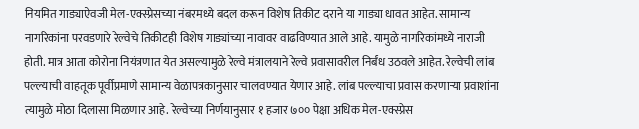नियमित गाड्याऐवजी मेल-एक्स्प्रेसच्या नंबरमध्ये बदल करून विशेष तिकीट दराने या गाड्या धावत आहेत. सामान्य नागरिकांना परवडणारे रेल्वेचे तिकीटही विशेष गाड्यांच्या नावावर वाढविण्यात आले आहे. यामुळे नागरिकांमध्ये नाराजी होती. मात्र आता कोरोना नियंत्रणात येत असल्यामुळे रेल्वे मंत्रालयाने रेल्वे प्रवासावरील निर्बंध उठवले आहेत. रेल्वेची लांब पल्ल्याची वाहतूक पूर्वीप्रमाणे सामान्य वेळापत्रकानुसार चालवण्यात येणार आहे. लांब पल्ल्याचा प्रवास करणाऱ्या प्रवाशांना त्यामुळे मोठा दिलासा मिळणार आहे. रेल्वेच्या निर्णयानुसार १ हजार ७०० पेक्षा अधिक मेल-एक्स्प्रेस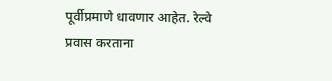पूर्वीप्रमाणे धावणार आहेत. रेल्वे प्रवास करताना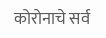कोरोनाचे सर्व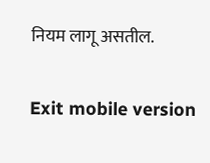नियम लागू असतील.

Exit mobile version